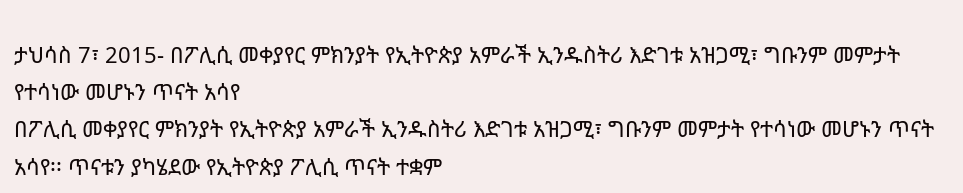ታህሳስ 7፣ 2015- በፖሊሲ መቀያየር ምክንያት የኢትዮጵያ አምራች ኢንዱስትሪ እድገቱ አዝጋሚ፣ ግቡንም መምታት የተሳነው መሆኑን ጥናት አሳየ
በፖሊሲ መቀያየር ምክንያት የኢትዮጵያ አምራች ኢንዱስትሪ እድገቱ አዝጋሚ፣ ግቡንም መምታት የተሳነው መሆኑን ጥናት አሳየ፡፡ ጥናቱን ያካሄደው የኢትዮጵያ ፖሊሲ ጥናት ተቋም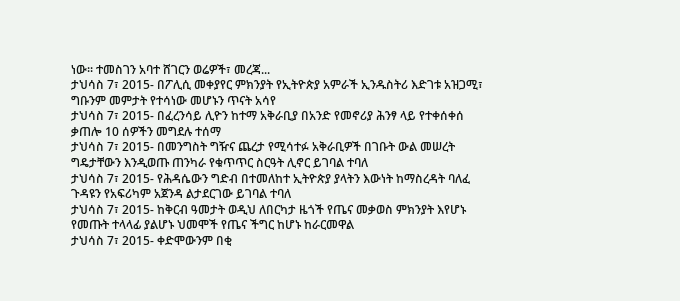ነው፡፡ ተመስገን አባተ ሸገርን ወሬዎች፣ መረጃ...
ታህሳስ 7፣ 2015- በፖሊሲ መቀያየር ምክንያት የኢትዮጵያ አምራች ኢንዱስትሪ እድገቱ አዝጋሚ፣ ግቡንም መምታት የተሳነው መሆኑን ጥናት አሳየ
ታህሳስ 7፣ 2015- በፈረንሳይ ሊዮን ከተማ አቅራቢያ በአንድ የመኖሪያ ሕንፃ ላይ የተቀሰቀሰ ቃጠሎ 10 ሰዎችን መግደሉ ተሰማ
ታህሳስ 7፣ 2015- በመንግስት ግዥና ጨረታ የሚሳተፉ አቅራቢዎች በገቡት ውል መሠረት ግዴታቸውን እንዲወጡ ጠንካራ የቁጥጥር ስርዓት ሊኖር ይገባል ተባለ
ታህሳስ 7፣ 2015- የሕዳሴውን ግድብ በተመለከተ ኢትዮጵያ ያላትን እውነት ከማስረዳት ባለፈ ጉዳዩን የአፍሪካም አጀንዳ ልታደርገው ይገባል ተባለ
ታህሳስ 7፣ 2015- ከቅርብ ዓመታት ወዲህ ለበርካታ ዜጎች የጤና መቃወስ ምክንያት እየሆኑ የመጡት ተላላፊ ያልሆኑ ህመሞች የጤና ችግር ከሆኑ ከራርመዋል
ታህሳስ 7፣ 2015- ቀድሞውንም በቂ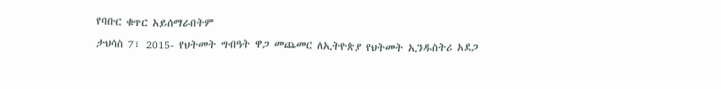የባቡር ቁጥር አይሰማራበትም
ታህሳስ 7፣ 2015- የህትመት ግብዓት ዋጋ መጨመር ለኢትዮጵያ የህትመት ኢንዱስትሪ አደጋ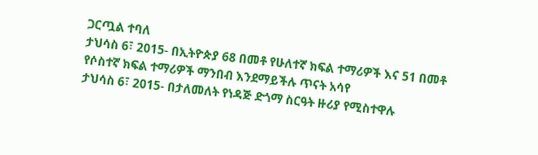ጋርጧል ተባለ
ታህሳስ 6፣ 2015- በኢትዮጵያ 68 በመቶ የሁለተኛ ክፍል ተማሪዎች እና 51 በመቶ የሶስተኛ ክፍል ተማሪዎች ማንበብ እንደማይችሉ ጥናት አሳየ
ታህሳስ 6፣ 2015- በታለመለት የነዳጅ ድጎማ ስርዓት ዙሪያ የሚስተዋሉ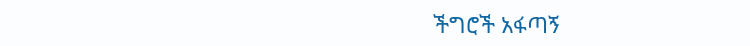ችግሮች አፋጣኝ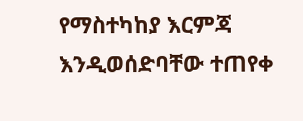የማስተካከያ እርምጃ እንዲወሰድባቸው ተጠየቀ